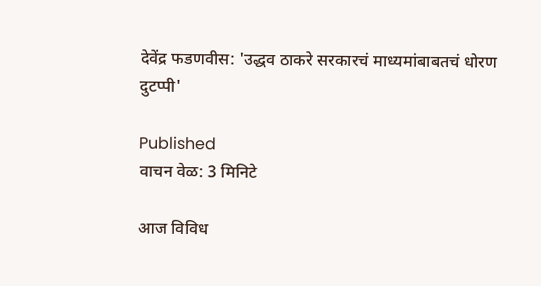देवेंद्र फडणवीस: 'उद्धव ठाकरे सरकारचं माध्यमांबाबतचं धोरण दुटप्पी'

Published
वाचन वेळ: 3 मिनिटे

आज विविध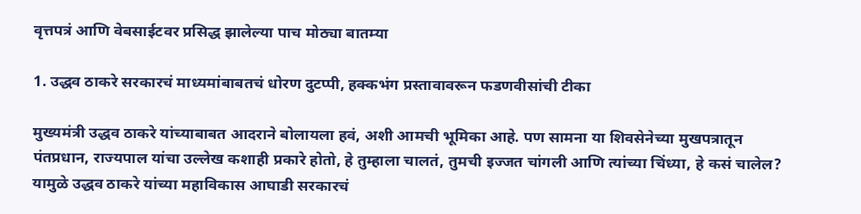वृत्तपत्रं आणि वेबसाईटवर प्रसिद्ध झालेल्या पाच मोठ्या बातम्या

1. उद्धव ठाकरे सरकारचं माध्यमांबाबतचं धोरण दुटप्पी, हक्कभंग प्रस्तावावरून फडणवीसांची टीका

मुख्यमंत्री उद्धव ठाकरे यांच्याबाबत आदराने बोलायला हवं, अशी आमची भूमिका आहे. पण सामना या शिवसेनेच्या मुखपत्रातून पंतप्रधान, राज्यपाल यांचा उल्लेख कशाही प्रकारे होतो, हे तुम्हाला चालतं, तुमची इज्जत चांगली आणि त्यांच्या चिंध्या, हे कसं चालेल? यामुळे उद्धव ठाकरे यांच्या महाविकास आघाडी सरकारचं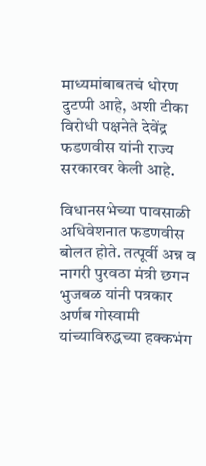माध्यमांबाबतचं धोरण दुटप्पी आहे, अशी टीका विरोधी पक्षनेते देवेंद्र फडणवीस यांनी राज्य सरकारवर केली आहे.

विधानसभेच्या पावसाळी अधिवेशनात फडणवीस बोलत होते. तत्पूर्वी अन्न व नागरी पुरवठा मंत्री छगन भुजबळ यांनी पत्रकार अर्णब गोस्वामी यांच्याविरुद्धच्या हक्कभंग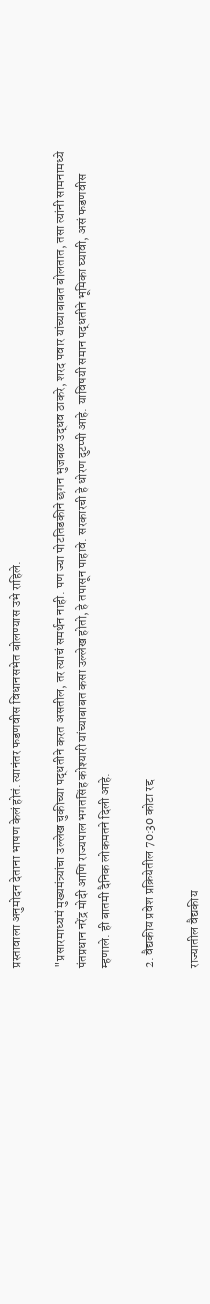प्रस्तावाला अनुमोदन देताना भाषण केलं होतं. त्यानंतर फडणवीस विधानसभेत बोलण्यास उभे राहिले.

"प्रसारमाध्यमं मुख्यमंत्र्यांचा उल्लेख चुकीच्या पद्धतीने करत असतील, तर त्याचं समर्थन नाही. पण ज्या पोटतिडकीने छगन भुजबळ उद्धव ठाकरे, शरद पवार यांच्याबाबत बोलतात, तसा त्यांनी सामनामध्ये पंतप्रधान नरेंद्र मोदी आणि राज्यपाल भगतसिंह कोश्यारी यांच्याबाबत कसा उल्लेख होतो, हे तपासून पाहावे. सरकारची हे धोरण दुटप्पी आहे. याविषयी समान पद्धतीने भूमिका घ्यावी, असं फडणवीस म्हणाले. ही बातमी दैनिक लोकमतने दिली आहे.

2. वैद्यकीय प्रवेश प्रक्रियेतील 70:30 कोटा रद्द

राज्यातील वैद्यकीय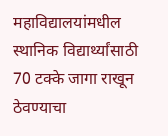महाविद्यालयांमधील स्थानिक विद्यार्थ्यांसाठी 70 टक्के जागा राखून ठेवण्याचा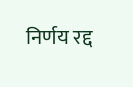निर्णय रद्द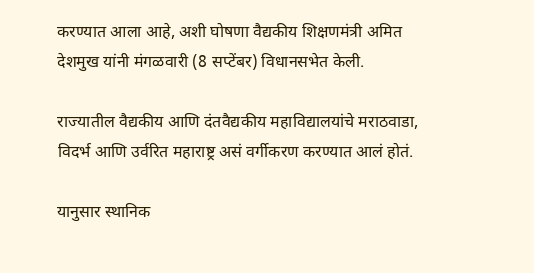करण्यात आला आहे, अशी घोषणा वैद्यकीय शिक्षणमंत्री अमित देशमुख यांनी मंगळवारी (8 सप्टेंबर) विधानसभेत केली.

राज्यातील वैद्यकीय आणि दंतवैद्यकीय महाविद्यालयांचे मराठवाडा, विदर्भ आणि उर्वरित महाराष्ट्र असं वर्गीकरण करण्यात आलं होतं.

यानुसार स्थानिक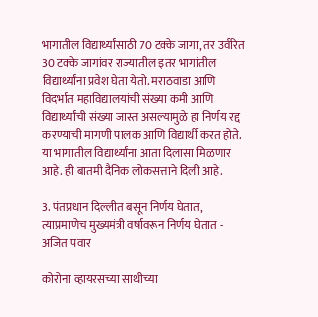भागातील विद्यार्थ्यांसाठी 70 टक्के जागा, तर उर्वरित 30 टक्के जागांवर राज्यातील इतर भागांतील विद्यार्थ्यांना प्रवेश घेता येतो. मराठवाडा आणि विदर्भात महाविद्यालयांची संख्या कमी आणि विद्यार्थ्यांची संख्या जास्त असल्यामुळे हा निर्णय रद्द करण्याची मागणी पालक आणि विद्यार्थी करत होते. या भागातील विद्यार्थ्यांना आता दिलासा मिळणार आहे. ही बातमी दैनिक लोकसत्ताने दिली आहे.

3. पंतप्रधान दिल्लीत बसून निर्णय घेतात, त्याप्रमाणेच मुख्यमंत्री वर्षावरून निर्णय घेतात - अजित पवार

कोरोना व्हायरसच्या साथीच्या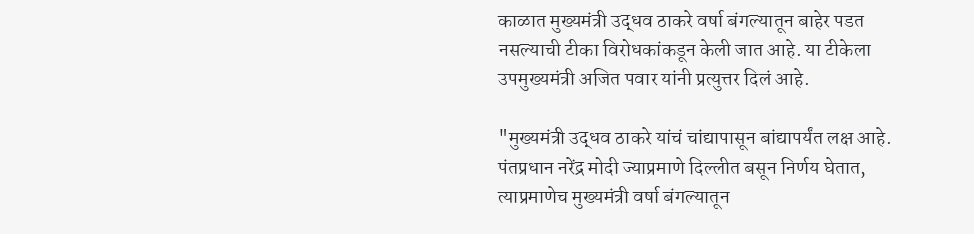काळात मुख्यमंत्री उद्धव ठाकरे वर्षा बंगल्यातून बाहेर पडत नसल्याची टीका विरोधकांकडून केली जात आहे. या टीकेला उपमुख्यमंत्री अजित पवार यांनी प्रत्युत्तर दिलं आहे.

"मुख्यमंत्री उद्धव ठाकरे यांचं चांद्यापासून बांद्यापर्यंत लक्ष आहे. पंतप्रधान नरेंद्र मोदी ज्याप्रमाणे दिल्लीत बसून निर्णय घेतात, त्याप्रमाणेच मुख्यमंत्री वर्षा बंगल्यातून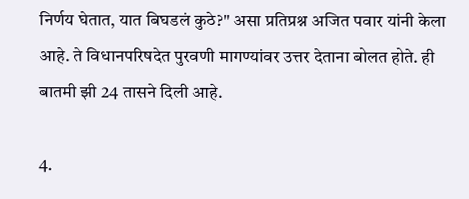निर्णय घेतात, यात बिघडलं कुठे?" असा प्रतिप्रश्न अजित पवार यांनी केला आहे. ते विधानपरिषदेत पुरवणी मागण्यांवर उत्तर देताना बोलत होते. ही बातमी झी 24 तासने दिली आहे.

4.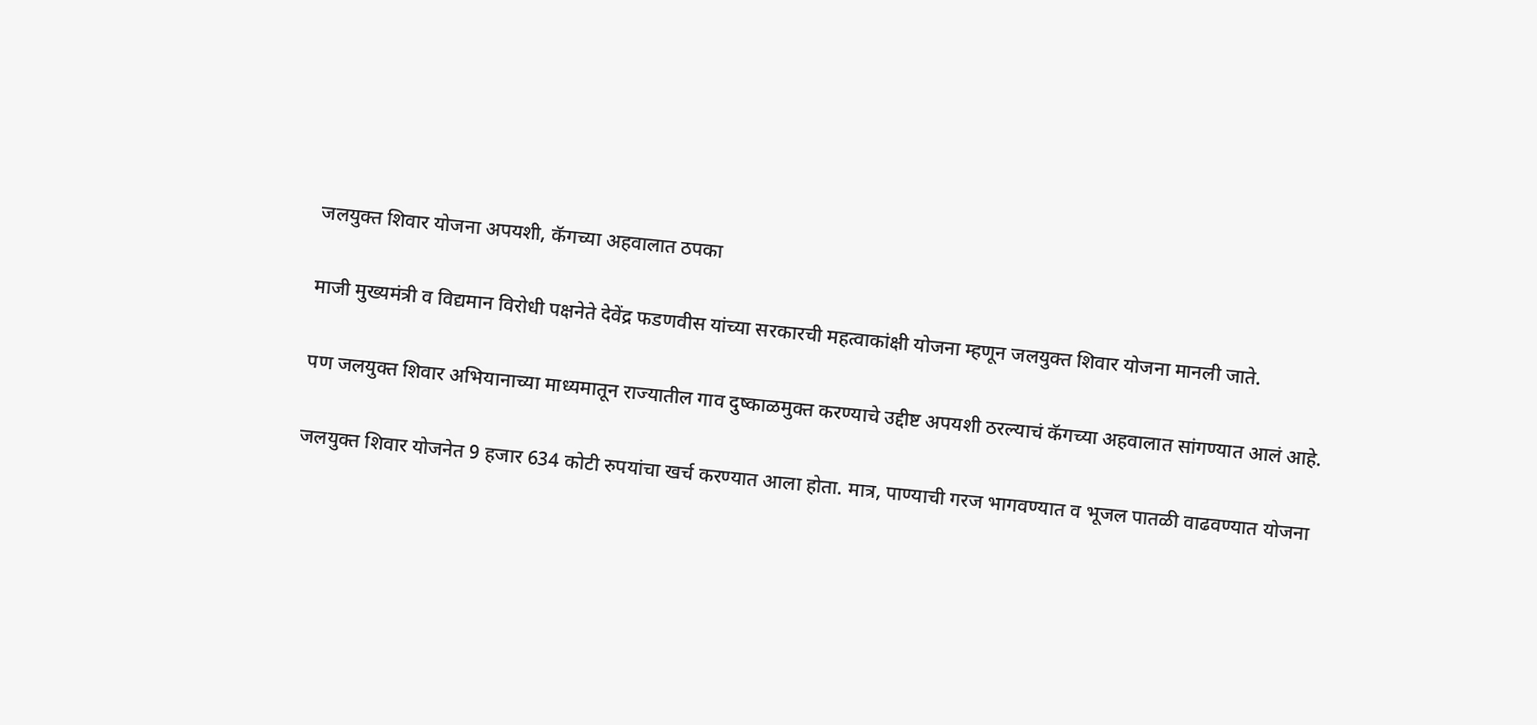जलयुक्त शिवार योजना अपयशी, कॅगच्या अहवालात ठपका

माजी मुख्यमंत्री व विद्यमान विरोधी पक्षनेते देवेंद्र फडणवीस यांच्या सरकारची महत्वाकांक्षी योजना म्हणून जलयुक्त शिवार योजना मानली जाते.

पण जलयुक्त शिवार अभियानाच्या माध्यमातून राज्यातील गाव दुष्काळमुक्त करण्याचे उद्दीष्ट अपयशी ठरल्याचं कॅगच्या अहवालात सांगण्यात आलं आहे.

जलयुक्त शिवार योजनेत 9 हजार 634 कोटी रुपयांचा खर्च करण्यात आला होता. मात्र, पाण्याची गरज भागवण्यात व भूजल पातळी वाढवण्यात योजना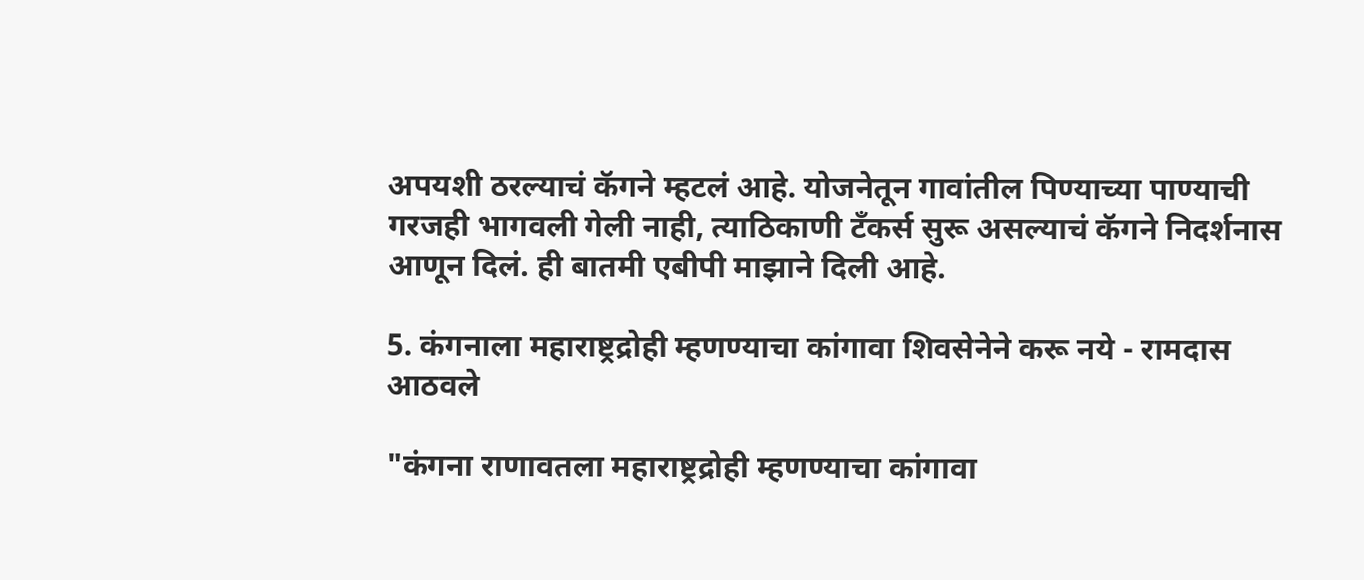अपयशी ठरल्याचं कॅगने म्हटलं आहे. योजनेतून गावांतील पिण्याच्या पाण्याची गरजही भागवली गेली नाही, त्याठिकाणी टँकर्स सुरू असल्याचं कॅगने निदर्शनास आणून दिलं. ही बातमी एबीपी माझाने दिली आहे.

5. कंगनाला महाराष्ट्रद्रोही म्हणण्याचा कांगावा शिवसेनेने करू नये - रामदास आठवले

"कंगना राणावतला महाराष्ट्रद्रोही म्हणण्याचा कांगावा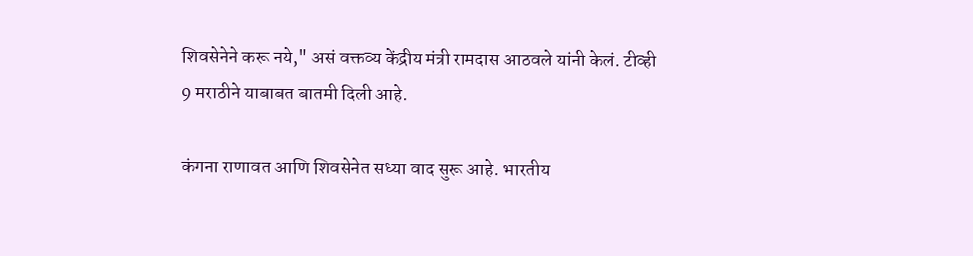शिवसेनेने करू नये," असं वक्तव्य केंद्रीय मंत्री रामदास आठवले यांनी केलं. टीव्ही 9 मराठीने याबाबत बातमी दिली आहे.

कंगना राणावत आणि शिवसेनेत सध्या वाद सुरू आहे. भारतीय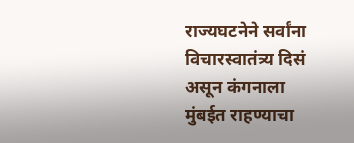राज्यघटनेने सर्वांना विचारस्वातंत्र्य दिसं असून कंगनाला मुंबईत राहण्याचा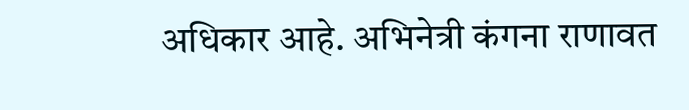अधिकार आहे. अभिनेत्री कंगना राणावत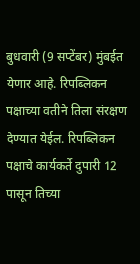बुधवारी (9 सप्टेंबर) मुंबईत येणार आहे. रिपब्लिकन पक्षाच्या वतीने तिला संरक्षण देण्यात येईल. रिपब्लिकन पक्षाचे कार्यकर्ते दुपारी 12 पासून तिच्या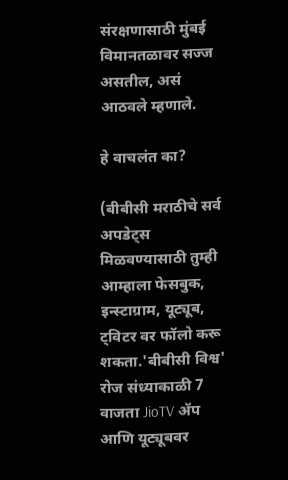संरक्षणासाठी मुंबई विमानतळावर सज्ज असतील, असं आठवले म्हणाले.

हे वाचलंत का?

(बीबीसी मराठीचे सर्व अपडेट्स मिळवण्यासाठी तुम्ही आम्हाला फेसबुक, इन्स्टाग्राम, यूट्यूब, ट्विटर वर फॉलो करू शकता.'बीबीसी विश्व' रोज संध्याकाळी 7 वाजता JioTV ॲप आणि यूट्यूबवर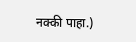नक्की पाहा.)